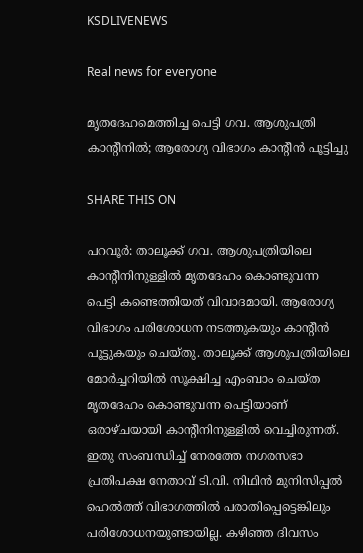KSDLIVENEWS

Real news for everyone

മൃതദേഹമെത്തിച്ച പെട്ടി ഗവ. ആശുപത്രി കാന്റീനിൽ; ആരോഗ്യ വിഭാഗം കാന്റീൻ പൂട്ടിച്ചു

SHARE THIS ON

പറവൂർ: താലൂക്ക് ഗവ. ആശുപത്രിയിലെ കാന്റീനിനുള്ളിൽ മൃതദേഹം കൊണ്ടുവന്ന പെട്ടി കണ്ടെത്തിയത് വിവാദമായി. ആരോഗ്യ വിഭാഗം പരിശോധന നടത്തുകയും കാന്റീൻ പൂട്ടുകയും ചെയ്തു. താലൂക്ക് ആശുപത്രിയിലെ മോർച്ചറിയിൽ സൂക്ഷിച്ച എംബാം ചെയ്ത മൃതദേഹം കൊണ്ടുവന്ന പെട്ടിയാണ് ഒരാഴ്ചയായി കാന്റീനിനുള്ളിൽ വെച്ചിരുന്നത്‌. ഇതു സംബന്ധിച്ച് നേരത്തേ നഗരസഭാ പ്രതിപക്ഷ നേതാവ് ടി.വി. നിഥിൻ മുനിസിപ്പൽ ഹെൽത്ത് വിഭാഗത്തിൽ പരാതിപ്പെട്ടെങ്കിലും പരിശോധനയുണ്ടായില്ല. കഴിഞ്ഞ ദിവസം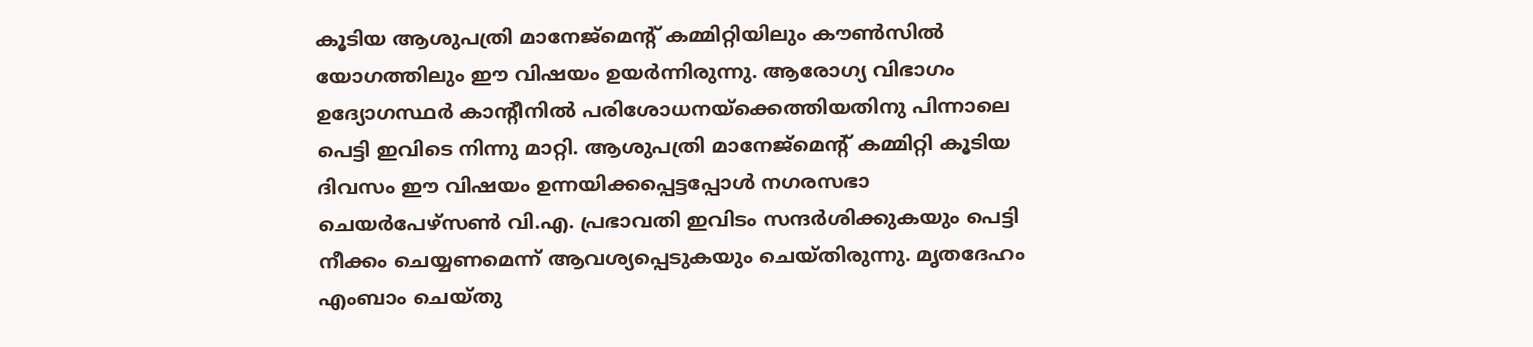കൂടിയ ആശുപത്രി മാനേജ്‌മെന്റ് കമ്മിറ്റിയിലും കൗൺസിൽ യോഗത്തിലും ഈ വിഷയം ഉയർന്നിരുന്നു. ആരോഗ്യ വിഭാഗം ഉദ്യോഗസ്ഥർ കാന്റീനിൽ പരിശോധനയ്ക്കെത്തിയതിനു പിന്നാലെ പെട്ടി ഇവിടെ നിന്നു മാറ്റി. ആശുപത്രി മാനേജ്‌മെന്റ് കമ്മിറ്റി കൂടിയ ദിവസം ഈ വിഷയം ഉന്നയിക്കപ്പെട്ടപ്പോൾ നഗരസഭാ ചെയർപേഴ്‌സൺ വി.എ. പ്രഭാവതി ഇവിടം സന്ദർശിക്കുകയും പെട്ടി നീക്കം ചെയ്യണമെന്ന് ആവശ്യപ്പെടുകയും ചെയ്തിരുന്നു. മൃതദേഹം എംബാം ചെയ്തു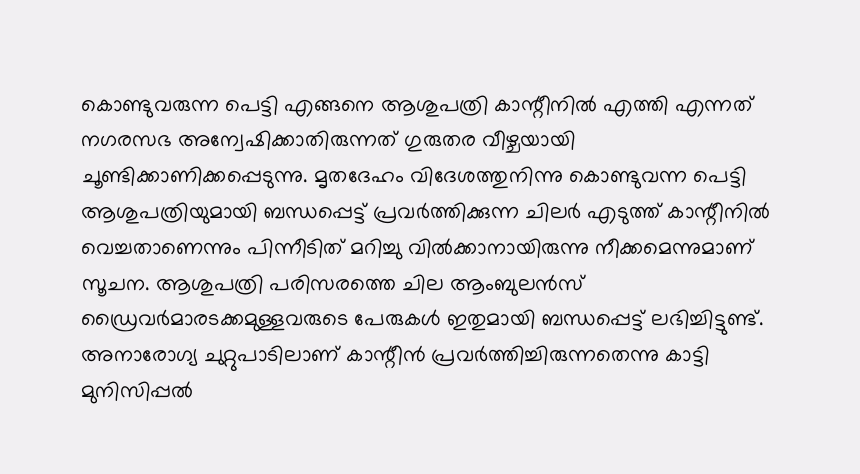കൊണ്ടുവരുന്ന പെട്ടി എങ്ങനെ ആശുപത്രി കാന്റീനിൽ എത്തി എന്നത് നഗരസഭ അന്വേഷിക്കാതിരുന്നത് ഗുരുതര വീഴ്ചയായി ചൂണ്ടിക്കാണിക്കപ്പെടുന്നു. മൃതദേഹം വിദേശത്തുനിന്നു കൊണ്ടുവന്ന പെട്ടി ആശുപത്രിയുമായി ബന്ധപ്പെട്ട് പ്രവർത്തിക്കുന്ന ചിലർ എടുത്ത് കാന്റീനിൽ വെച്ചതാണെന്നും പിന്നീടിത് മറിച്ചു വിൽക്കാനായിരുന്നു നീക്കമെന്നുമാണ് സൂചന. ആശുപത്രി പരിസരത്തെ ചില ആംബുലൻസ് ഡ്രൈവർമാരടക്കമുള്ളവരുടെ പേരുകൾ ഇതുമായി ബന്ധപ്പെട്ട് ലഭിച്ചിട്ടുണ്ട്. അനാരോഗ്യ ചുറ്റുപാടിലാണ് കാന്റീൻ പ്രവർത്തിച്ചിരുന്നതെന്നു കാട്ടി മുനിസിപ്പൽ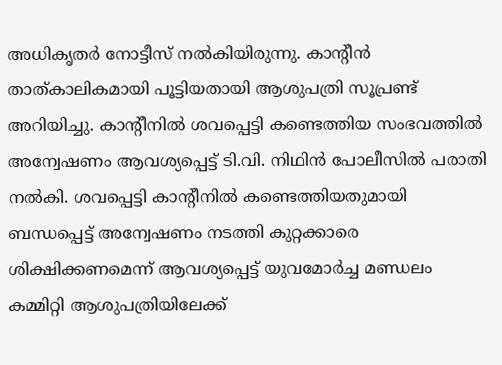അധികൃതർ നോട്ടീസ് നൽകിയിരുന്നു. കാന്റീൻ താത്‌കാലികമായി പൂട്ടിയതായി ആശുപത്രി സൂപ്രണ്ട് അറിയിച്ചു. കാന്റീനിൽ ശവപ്പെട്ടി കണ്ടെത്തിയ സംഭവത്തിൽ അന്വേഷണം ആവശ്യപ്പെട്ട് ടി.വി. നിഥിൻ പോലീസിൽ പരാതി നൽകി. ശവപ്പെട്ടി കാന്റീനിൽ കണ്ടെത്തിയതുമായി ബന്ധപ്പെട്ട് അന്വേഷണം നടത്തി കുറ്റക്കാരെ ശിക്ഷിക്കണമെന്ന് ആവശ്യപ്പെട്ട് യുവമോർച്ച മണ്ഡലം കമ്മിറ്റി ആശുപത്രിയിലേക്ക്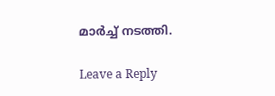മാർച്ച് നടത്തി.

Leave a Reply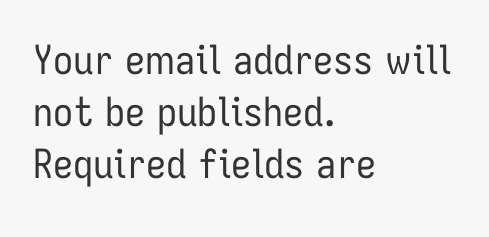Your email address will not be published. Required fields are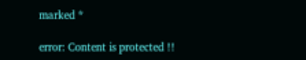marked *

error: Content is protected !!